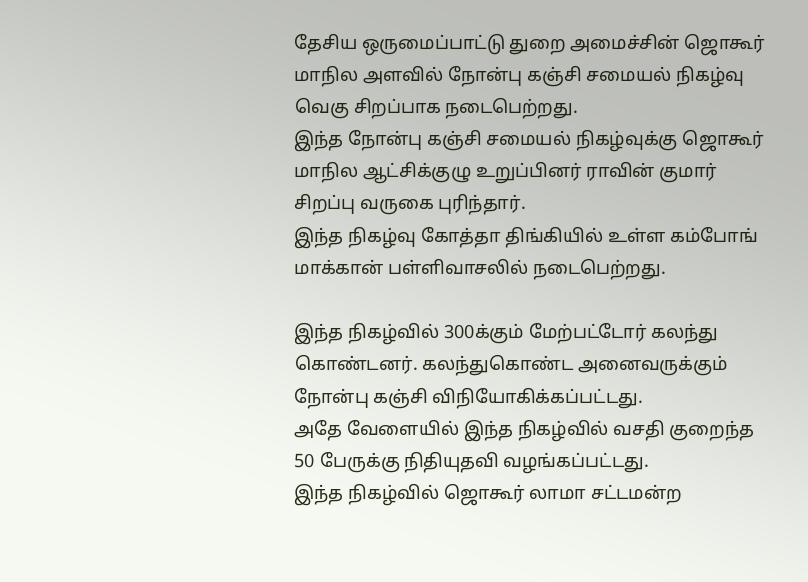தேசிய ஒருமைப்பாட்டு துறை அமைச்சின் ஜொகூர் மாநில அளவில் நோன்பு கஞ்சி சமையல் நிகழ்வு வெகு சிறப்பாக நடைபெற்றது.
இந்த நோன்பு கஞ்சி சமையல் நிகழ்வுக்கு ஜொகூர் மாநில ஆட்சிக்குழு உறுப்பினர் ராவின் குமார் சிறப்பு வருகை புரிந்தார்.
இந்த நிகழ்வு கோத்தா திங்கியில் உள்ள கம்போங் மாக்கான் பள்ளிவாசலில் நடைபெற்றது.

இந்த நிகழ்வில் 300க்கும் மேற்பட்டோர் கலந்து கொண்டனர். கலந்துகொண்ட அனைவருக்கும் நோன்பு கஞ்சி விநியோகிக்கப்பட்டது.
அதே வேளையில் இந்த நிகழ்வில் வசதி குறைந்த 50 பேருக்கு நிதியுதவி வழங்கப்பட்டது.
இந்த நிகழ்வில் ஜொகூர் லாமா சட்டமன்ற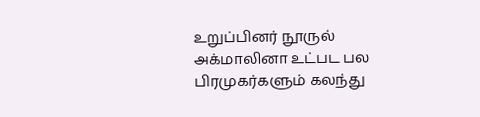உறுப்பினர் நூருல் அக்மாலினா உட்பட பல பிரமுகர்களும் கலந்து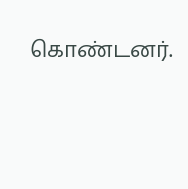கொண்டனர்.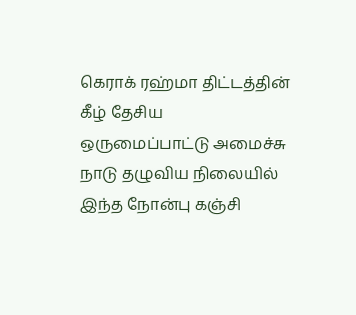கெராக் ரஹ்மா திட்டத்தின் கீழ் தேசிய ஒருமைப்பாட்டு அமைச்சு நாடு தழுவிய நிலையில் இந்த நோன்பு கஞ்சி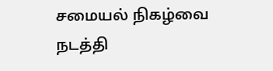சமையல் நிகழ்வை நடத்தி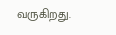வருகிறது.